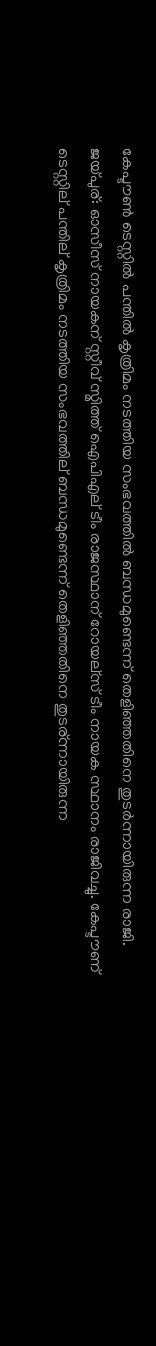കേപ്ടൗണ്‍ ടെസ്റ്റില്‍ പന്തില്‍ കൃത്രിമം നടത്തിയ സംഭവത്തില്‍ ബന്ധമുണ്ടെന്ന് തെളിഞ്ഞതിനെ തുടര്‍ന്നായിരുന്ന രാജി.
ജയ്പുര്: ഓസീസ് നായകന് സ്റ്റീവ് സ്മിത്ത് ഐപിഎല് ടീം രാജസ്ഥാന് റോയല്സ് ടീം നായക സ്ഥാനം രാജിവച്ചു. കേപ്ടൗണ് ടെസ്റ്റില് പന്തില് കൃത്രിമം നടത്തിയ സംഭവത്തില് ബന്ധമുണ്ടെന്ന് തെളിഞ്ഞതിനെ തുടര്ന്നായിരുന്ന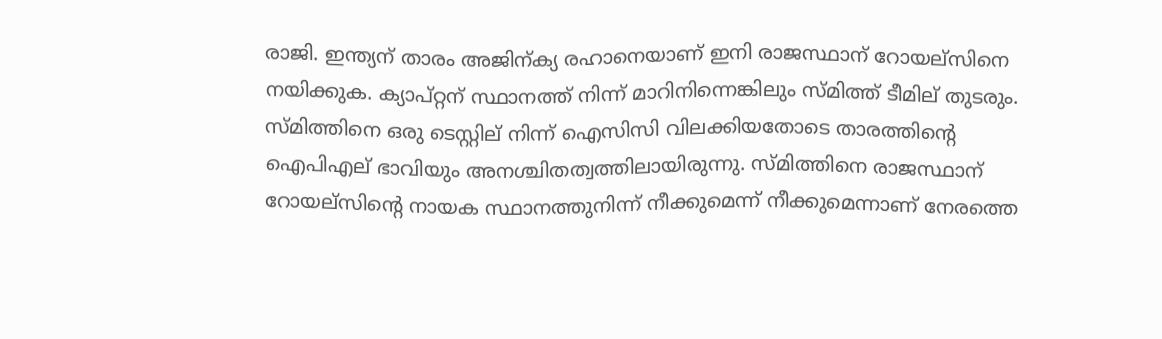രാജി. ഇന്ത്യന് താരം അജിന്ക്യ രഹാനെയാണ് ഇനി രാജസ്ഥാന് റോയല്സിനെ നയിക്കുക. ക്യാപ്റ്റന് സ്ഥാനത്ത് നിന്ന് മാറിനിന്നെങ്കിലും സ്മിത്ത് ടീമില് തുടരും.
സ്മിത്തിനെ ഒരു ടെസ്റ്റില് നിന്ന് ഐസിസി വിലക്കിയതോടെ താരത്തിന്റെ ഐപിഎല് ഭാവിയും അനശ്ചിതത്വത്തിലായിരുന്നു. സ്മിത്തിനെ രാജസ്ഥാന് റോയല്സിന്റെ നായക സ്ഥാനത്തുനിന്ന് നീക്കുമെന്ന് നീക്കുമെന്നാണ് നേരത്തെ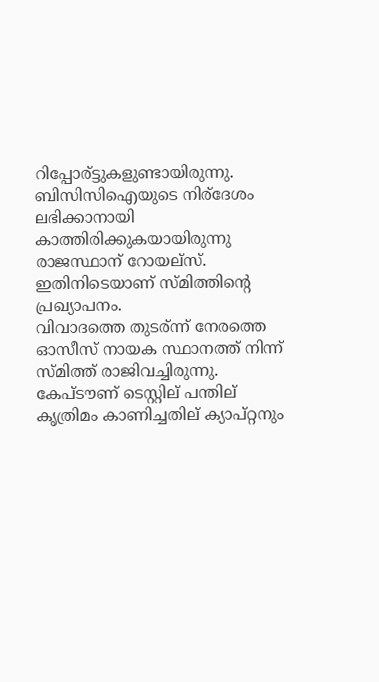റിപ്പോര്ട്ടുകളുണ്ടായിരുന്നു. ബിസിസിഐയുടെ നിര്ദേശം ലഭിക്കാനായി കാത്തിരിക്കുകയായിരുന്നു രാജസ്ഥാന് റോയല്സ്. ഇതിനിടെയാണ് സ്മിത്തിന്റെ പ്രഖ്യാപനം.
വിവാദത്തെ തുടര്ന്ന് നേരത്തെ ഓസീസ് നായക സ്ഥാനത്ത് നിന്ന് സ്മിത്ത് രാജിവച്ചിരുന്നു. കേപ്ടൗണ് ടെസ്റ്റില് പന്തില് കൃത്രിമം കാണിച്ചതില് ക്യാപ്റ്റനും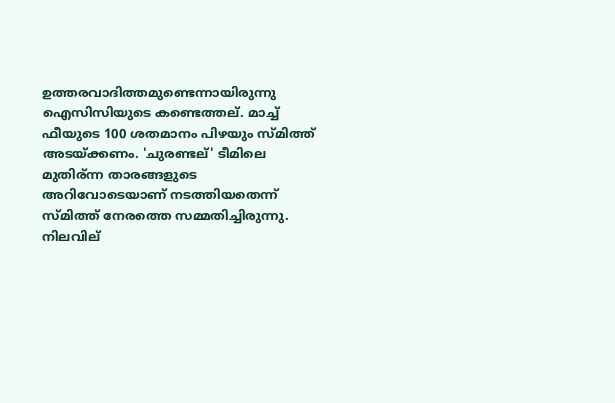ഉത്തരവാദിത്തമുണ്ടെന്നായിരുന്നു ഐസിസിയുടെ കണ്ടെത്തല്. മാച്ച് ഫീയുടെ 100 ശതമാനം പിഴയും സ്മിത്ത് അടയ്ക്കണം. 'ചുരണ്ടല്' ടീമിലെ മുതിര്ന്ന താരങ്ങളുടെ അറിവോടെയാണ് നടത്തിയതെന്ന് സ്മിത്ത് നേരത്തെ സമ്മതിച്ചിരുന്നു. നിലവില്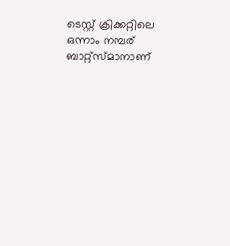ടെസ്റ്റ് ക്രിക്കറ്റിലെ ഒന്നാം നമ്പര് ബാറ്റ്സ്മാനാണ്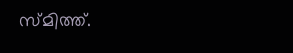സ്മിത്ത്.